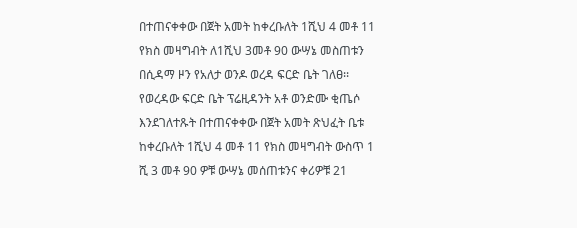በተጠናቀቀው በጀት አመት ከቀረቡለት 1ሺህ 4 መቶ 11 የክስ መዛግብት ለ1ሺህ 3መቶ 90 ውሣኔ መስጠቱን በሲዳማ ዞን የአለታ ወንዶ ወረዳ ፍርድ ቤት ገለፀ፡፡
የወረዳው ፍርድ ቤት ፕሬዚዳንት አቶ ወንድሙ ቂጤሶ እንደገለተጹት በተጠናቀቀው በጀት አመት ጽህፈት ቤቱ ከቀረቡለት 1ሺህ 4 መቶ 11 የክስ መዛግብት ውስጥ 1 ሺ 3 መቶ 90 ዎቹ ውሣኔ መሰጠቱንና ቀሪዎቹ 21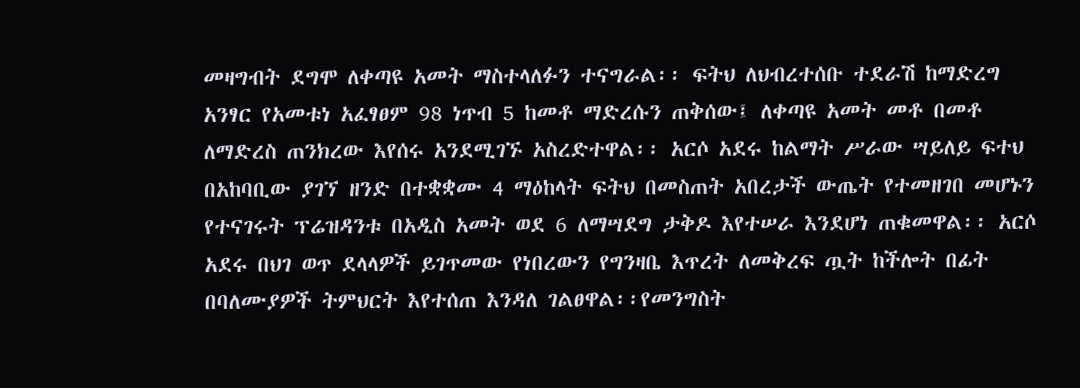መዛግብት ደግሞ ለቀጣዩ አመት ማስተላለፉን ተናግራል፡፡ ፍትህ ለህብረተሰቡ ተደራሽ ከማድረግ አንፃር የአመቱነ አፈፃፀም 98 ነጥብ 5 ከመቶ ማድረሱን ጠቅሰው፤ ለቀጣዩ አመት መቶ በመቶ ለማድረስ ጠንክረው እየሰሩ አንደሚገኙ አስረድተዋል፡፡ አርሶ አደሩ ከልማት ሥራው ሣይለይ ፍተህ በአከባቢው ያገኘ ዘንድ በተቋቋሙ 4 ማዕከላት ፍትህ በመስጠት አበረታች ውጤት የተመዘገበ መሆኑን የተናገሩት ፕሬዝዳንቱ በአዲስ አመት ወደ 6 ለማሣደግ ታቅዶ እየተሠራ እንደሆነ ጠቁመዋል፡፡ አርሶ አደሩ በህገ ወጥ ደላላዎች ይገጥመው የነበረውን የግንዛቤ እጥረት ለመቅረፍ ጧት ከችሎት በፊት በባለሙያዎች ትምህርት እየተሰጠ እንዳለ ገልፀዋል፡፡የመንግስት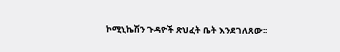ኮሚኒኬሽን ጉዳዮች ጽህፈት ቤት እንደገለጸው፡፡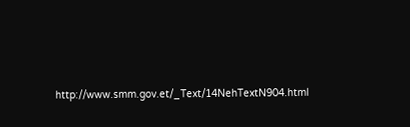http://www.smm.gov.et/_Text/14NehTextN904.html